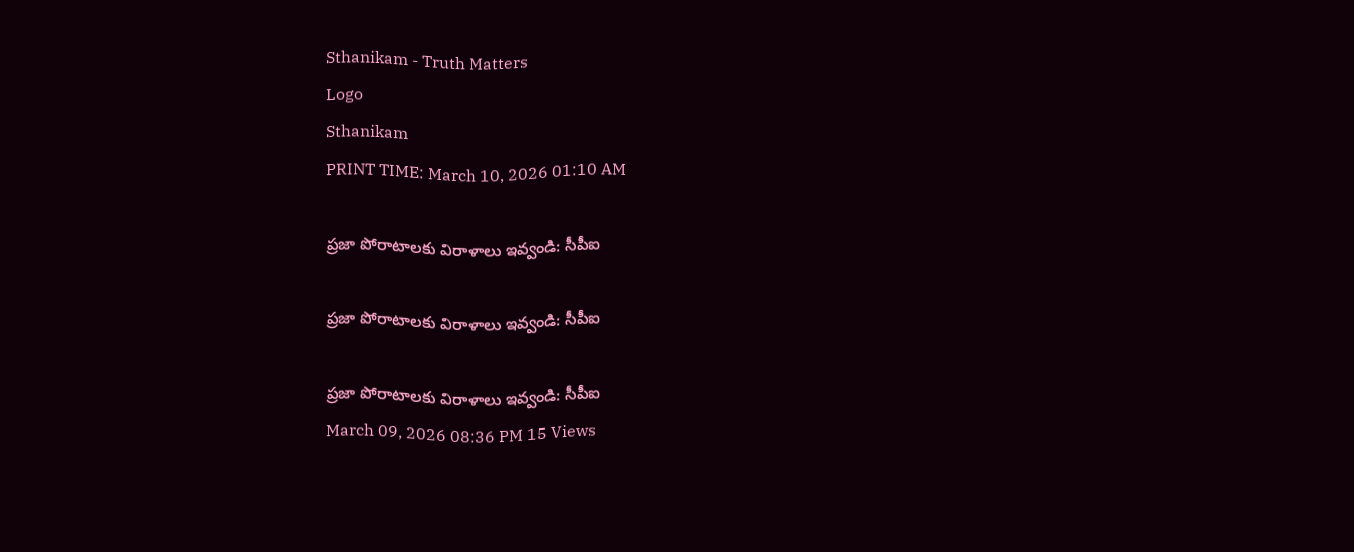Sthanikam - Truth Matters
Logo
Sthanikam
PRINT TIME: March 10, 2026 01:10 AM

ప్రజా పోరాటాలకు విరాళాలు ఇవ్వండి: సీపీఐ

ప్రజా పోరాటాలకు విరాళాలు ఇవ్వండి: సీపీఐ

ప్రజా పోరాటాలకు విరాళాలు ఇవ్వండి: సీపీఐ
March 09, 2026 08:36 PM 15 Views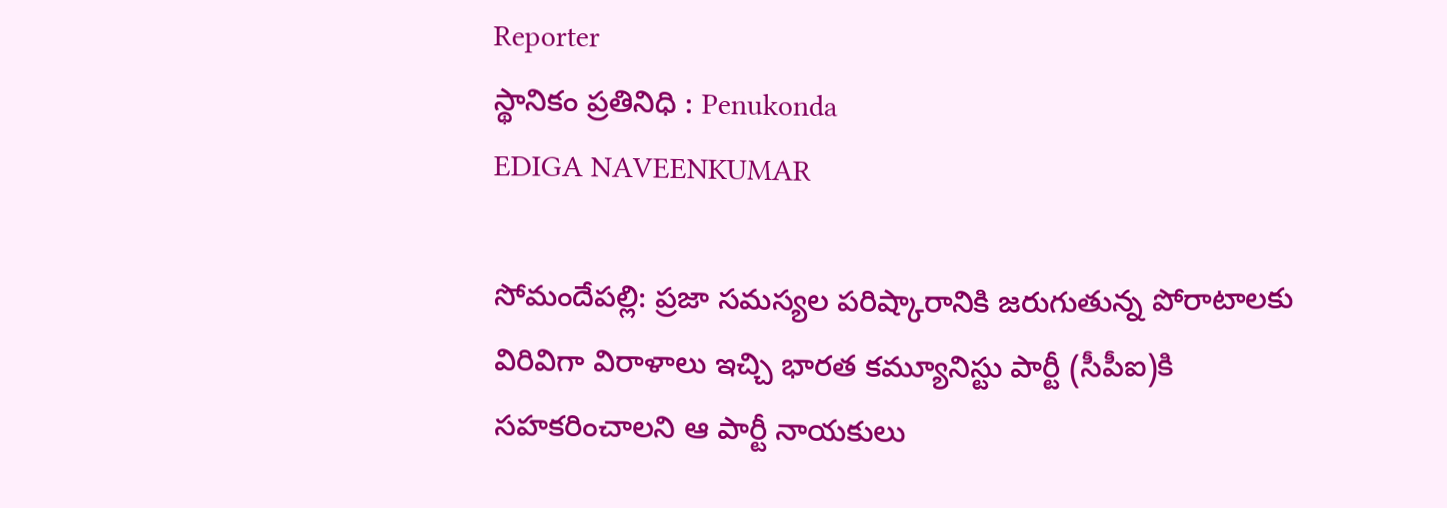Reporter
స్థానికం ప్రతినిధి : Penukonda
EDIGA NAVEENKUMAR

సోమందేపల్లి: ప్రజా సమస్యల పరిష్కారానికి జరుగుతున్న పోరాటాలకు విరివిగా విరాళాలు ఇచ్చి భారత కమ్యూనిస్టు పార్టీ (సీపీఐ)కి సహకరించాలని ఆ పార్టీ నాయకులు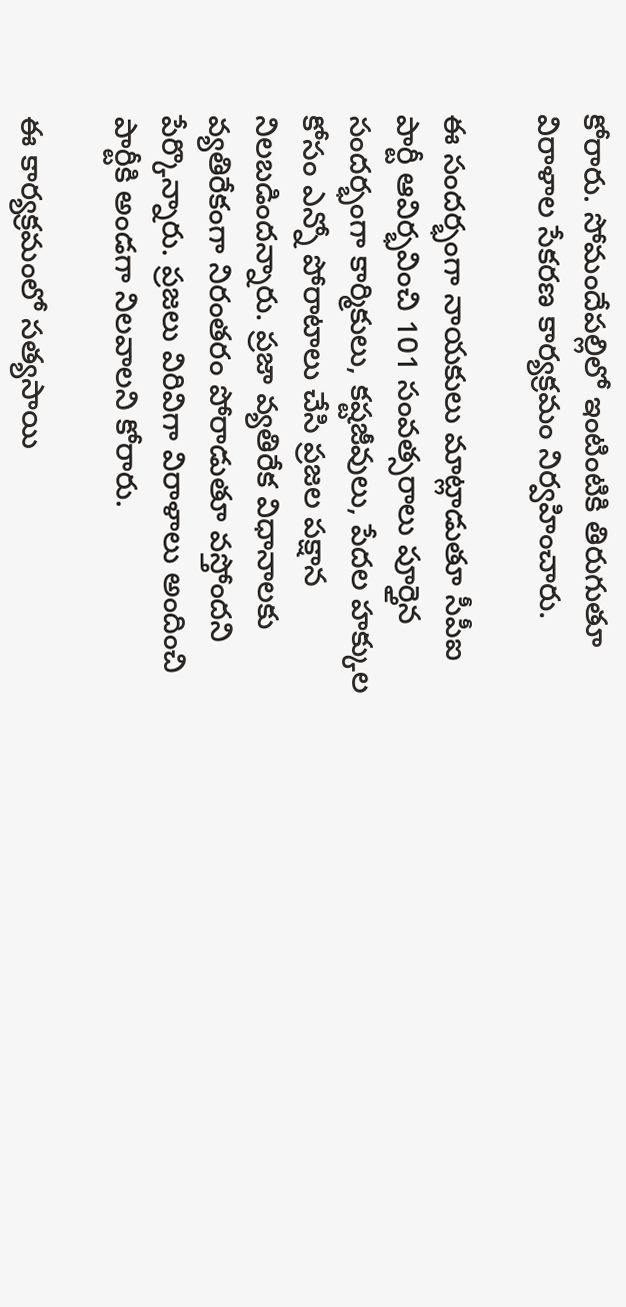కోరారు. సోమందేపల్లిలో ఇంటింటికి తిరుగుతూ విరాళాల సేకరణ కార్యక్రమం నిర్వహించారు.

ఈ సందర్భంగా నాయకులు మాట్లాడుతూ సీపీఐ పార్టీ ఆవిర్భవించి 101 సంవత్సరాలు పూర్తైన సందర్భంగా కార్మికులు, కష్టజీవులు, పేదల హక్కుల కోసం ఎన్నో పోరాటాలు చేసి ప్రజల పక్షాన నిలబడిందన్నారు. ప్రజా వ్యతిరేక విధానాలకు వ్యతిరేకంగా నిరంతరం పోరాడుతూ వస్తోందని పేర్కొన్నారు. ప్రజలు విరివిగా విరాళాలు అందించి పార్టీకి అండగా నిలవాలని కోరారు.

ఈ కార్యక్రమంలో సత్యసాయి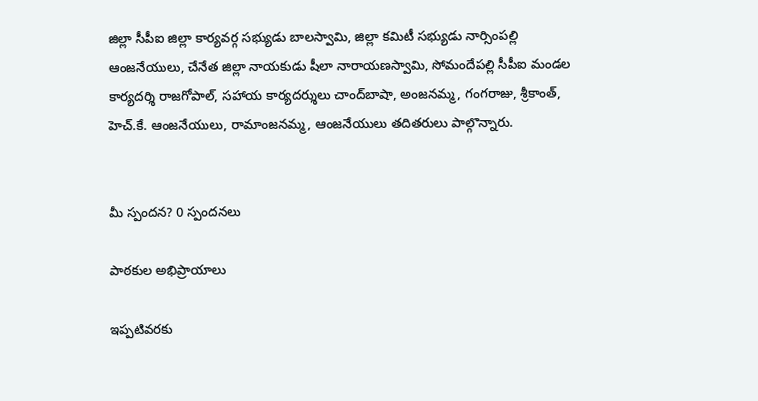జిల్లా సీపీఐ జిల్లా కార్యవర్గ సభ్యుడు బాలస్వామి, జిల్లా కమిటీ సభ్యుడు నార్సింపల్లి ఆంజనేయులు, చేనేత జిల్లా నాయకుడు షీలా నారాయణస్వామి, సోమందేపల్లి సీపీఐ మండల కార్యదర్శి రాజగోపాల్, సహాయ కార్యదర్శులు చాంద్‌బాషా, అంజనమ్మ, గంగరాజు, శ్రీకాంత్, హెచ్‌.కే. ఆంజనేయులు, రామాంజనమ్మ, ఆంజనేయులు తదితరులు పాల్గొన్నారు.


మీ స్పందన? 0 స్పందనలు

పాఠకుల అభిప్రాయాలు

ఇప్పటివరకు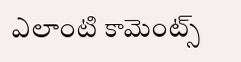ఎలాంటి కామెంట్స్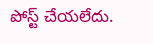పోస్ట్ చేయలేదు.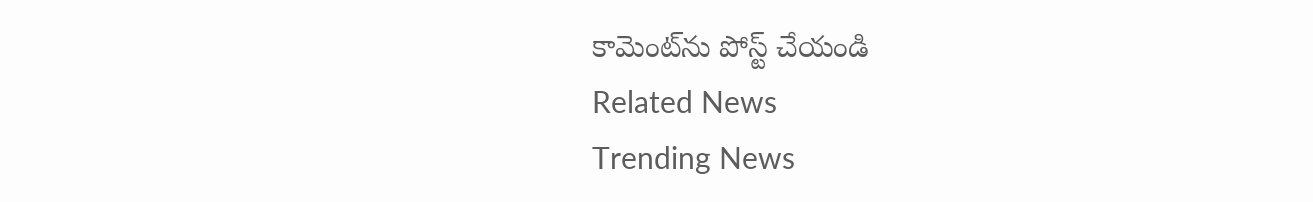కామెంట్‌ను పోస్ట్ చేయండి
Related News
Trending News